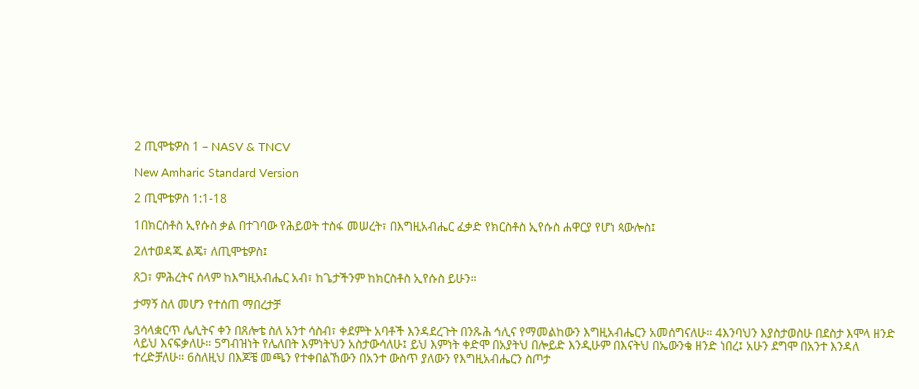2 ጢሞቴዎስ 1 – NASV & TNCV

New Amharic Standard Version

2 ጢሞቴዎስ 1:1-18

1በክርስቶስ ኢየሱስ ቃል በተገባው የሕይወት ተስፋ መሠረት፣ በእግዚአብሔር ፈቃድ የክርስቶስ ኢየሱስ ሐዋርያ የሆነ ጳውሎስ፤

2ለተወዳጁ ልጄ፣ ለጢሞቴዎስ፤

ጸጋ፣ ምሕረትና ሰላም ከእግዚአብሔር አብ፣ ከጌታችንም ከክርስቶስ ኢየሱስ ይሁን።

ታማኝ ስለ መሆን የተሰጠ ማበረታቻ

3ሳላቋርጥ ሌሊትና ቀን በጸሎቴ ስለ አንተ ሳስብ፣ ቀደምት አባቶች እንዳደረጉት በንጹሕ ኅሊና የማመልከውን እግዚአብሔርን አመሰግናለሁ። 4እንባህን እያስታወስሁ በደስታ እሞላ ዘንድ ላይህ እናፍቃለሁ። 5ግብዝነት የሌለበት እምነትህን አስታውሳለሁ፤ ይህ እምነት ቀድሞ በአያትህ በሎይድ እንዲሁም በእናትህ በኤውንቄ ዘንድ ነበረ፤ አሁን ደግሞ በአንተ እንዳለ ተረድቻለሁ። 6ስለዚህ በእጆቼ መጫን የተቀበልኸውን በአንተ ውስጥ ያለውን የእግዚአብሔርን ስጦታ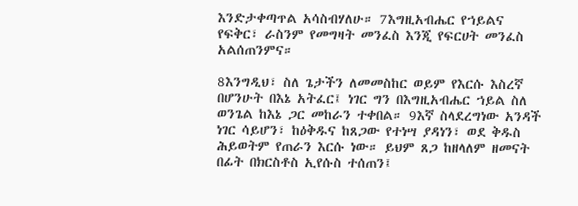እንድታቀጣጥል አሳስብሃለሁ። 7እግዚአብሔር የኀይልና የፍቅር፣ ራስንም የመግዛት መንፈስ እንጂ የፍርሀት መንፈስ አልሰጠንምና።

8እንግዲህ፣ ስለ ጌታችን ለመመስከር ወይም የእርሱ እስረኛ በሆንሁት በእኔ አትፈር፤ ነገር ግን በእግዚአብሔር ኀይል ስለ ወንጌል ከእኔ ጋር መከራን ተቀበል። 9እኛ ስላደረግነው አንዳች ነገር ሳይሆን፣ ከዕቅዱና ከጸጋው የተነሣ ያዳነን፣ ወደ ቅዱስ ሕይወትም የጠራን እርሱ ነው። ይህም ጸጋ ከዘላለም ዘመናት በፊት በክርስቶስ ኢየሱስ ተሰጠን፤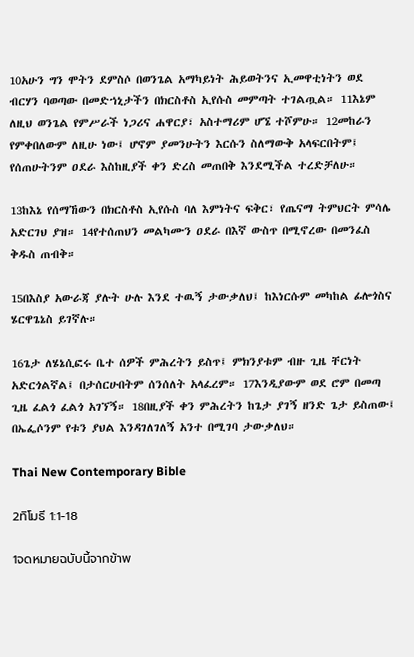10አሁን ግን ሞትን ደምስሶ በወንጌል አማካይነት ሕይወትንና ኢመዋቲነትን ወደ ብርሃን ባወጣው በመድኀኒታችን በክርስቶስ ኢየሱስ መምጣት ተገልጧል። 11እኔም ለዚህ ወንጌል የምሥራች ነጋሪና ሐዋርያ፣ አስተማሪም ሆኜ ተሾምሁ። 12መከራን የምቀበለውም ለዚሁ ነው፤ ሆኖም ያመንሁትን እርሱን ስለማውቅ አላፍርበትም፤ የሰጠሁትንም ዐደራ እስከዚያች ቀን ድረስ መጠበቅ እንደሚችል ተረድቻለሁ።

13ከእኔ የሰማኸውን በክርስቶስ ኢየሱስ ባለ እምነትና ፍቅር፣ የጤናማ ትምህርት ምሳሌ አድርገህ ያዝ። 14የተሰጠህን መልካሙን ዐደራ በእኛ ውስጥ በሚኖረው በመንፈስ ቅዱስ ጠብቅ።

15በእስያ አውራጃ ያሉት ሁሉ እንደ ተዉኝ ታውቃለህ፤ ከእነርሱም መካከል ፊሎጎስና ሄርዋጌኔስ ይገኛሉ።

16ጌታ ለሄኔሲፎሩ ቤተ ሰዎች ምሕረትን ይስጥ፤ ምክንያቱም ብዙ ጊዜ ቸርነት አድርጎልኛል፤ በታሰርሁበትም ሰንሰለት አላፈረም። 17እንዲያውም ወደ ሮም በመጣ ጊዜ ፈልጎ ፈልጎ አገኘኝ። 18በዚያች ቀን ምሕረትን ከጌታ ያገኝ ዘንድ ጌታ ይስጠው፤ በኤፌሶንም የቱን ያህል እንዳገለገለኝ አንተ በሚገባ ታውቃለህ።

Thai New Contemporary Bible

2ทิโมธี 1:1-18

1จดหมายฉบับนี้จากข้าพ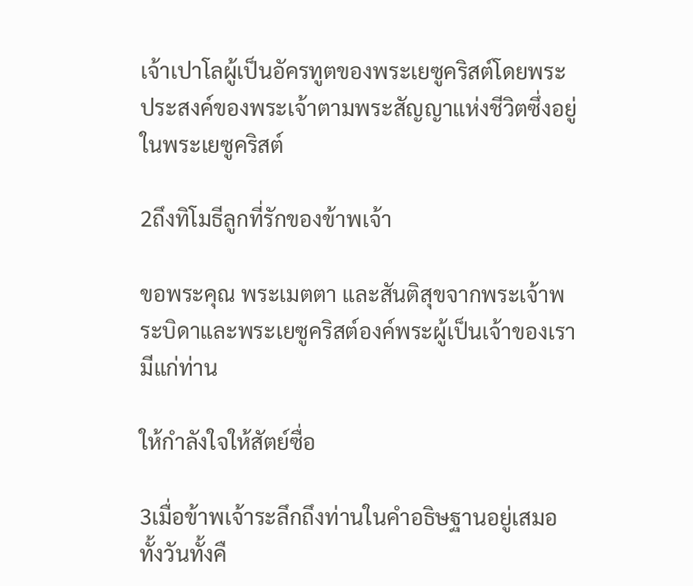เจ้าเปาโลผู้เป็นอัครทูตของพระเยซูคริสต์โดยพระประสงค์ของพระเจ้าตามพระสัญญาแห่งชีวิตซึ่งอยู่ในพระเยซูคริสต์

2ถึงทิโมธีลูกที่รักของข้าพเจ้า

ขอพระคุณ พระเมตตา และสันติสุขจากพระเจ้าพระบิดาและพระเยซูคริสต์องค์พระผู้เป็นเจ้าของเรามีแก่ท่าน

ให้กำลังใจให้สัตย์ซื่อ

3เมื่อข้าพเจ้าระลึกถึงท่านในคำอธิษฐานอยู่เสมอทั้งวันทั้งคื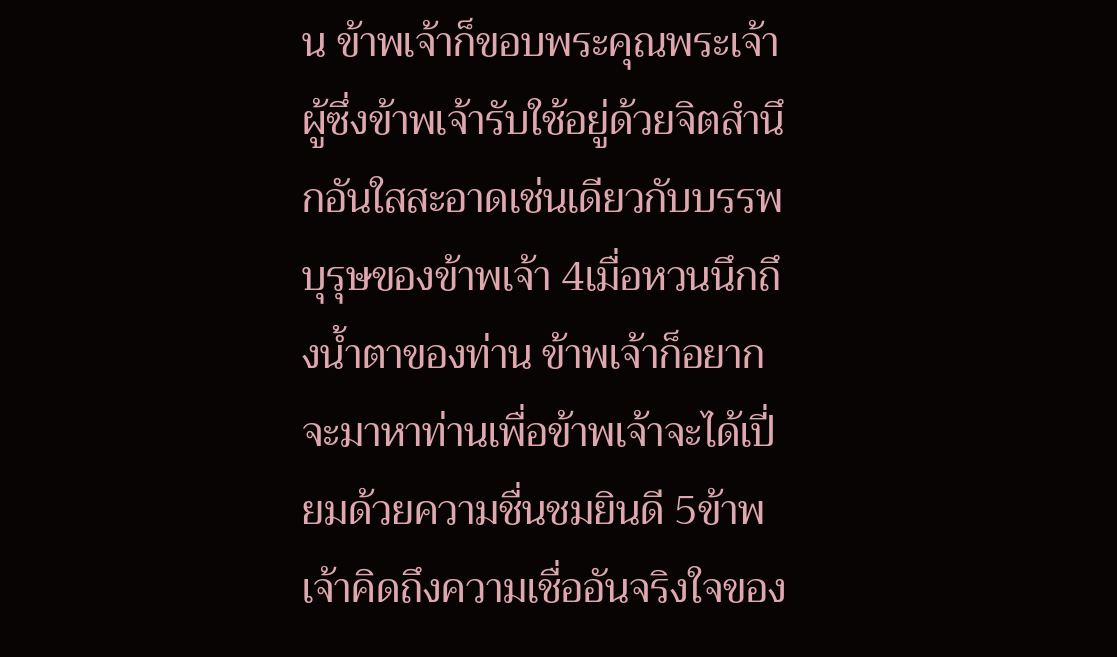น ข้าพเจ้าก็ขอบพระคุณพระเจ้าผู้ซึ่งข้าพเจ้ารับใช้อยู่ด้วยจิตสำนึกอันใสสะอาดเช่นเดียวกับบรรพบุรุษของข้าพเจ้า 4เมื่อหวนนึกถึงน้ำตาของท่าน ข้าพเจ้าก็อยากจะมาหาท่านเพื่อข้าพเจ้าจะได้เปี่ยมด้วยความชื่นชมยินดี 5ข้าพเจ้าคิดถึงความเชื่ออันจริงใจของ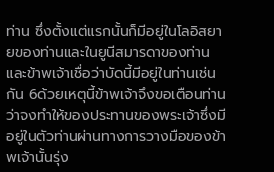ท่าน ซึ่งตั้งแต่แรกนั้นก็มีอยู่ในโลอิสยายของท่านและในยูนีสมารดาของท่าน และข้าพเจ้าเชื่อว่าบัดนี้มีอยู่ในท่านเช่นกัน 6ด้วยเหตุนี้ข้าพเจ้าจึงขอเตือนท่านว่าจงทำให้ของประทานของพระเจ้าซึ่งมีอยู่ในตัวท่านผ่านทางการวางมือของข้าพเจ้านั้นรุ่ง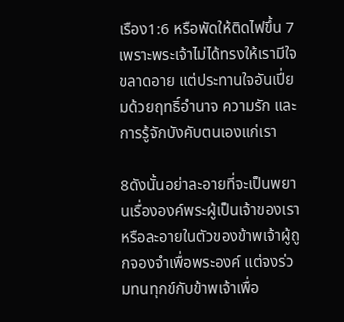เรือง1:6 หรือพัดให้ติดไฟขึ้น 7เพราะพระเจ้าไม่ได้ทรงให้เรามีใจขลาดอาย แต่ประทานใจอันเปี่ยมด้วยฤทธิ์อำนาจ ความรัก และการรู้จักบังคับตนเองแก่เรา

8ดังนั้นอย่าละอายที่จะเป็นพยานเรื่ององค์พระผู้เป็นเจ้าของเราหรือละอายในตัวของข้าพเจ้าผู้ถูกจองจำเพื่อพระองค์ แต่จงร่วมทนทุกข์กับข้าพเจ้าเพื่อ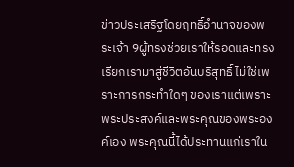ข่าวประเสริฐโดยฤทธิ์อำนาจของพระเจ้า 9ผู้ทรงช่วยเราให้รอดและทรงเรียกเรามาสู่ชีวิตอันบริสุทธิ์ ไม่ใช่เพราะการกระทำใดๆ ของเราแต่เพราะพระประสงค์และพระคุณของพระองค์เอง พระคุณนี้ได้ประทานแก่เราใน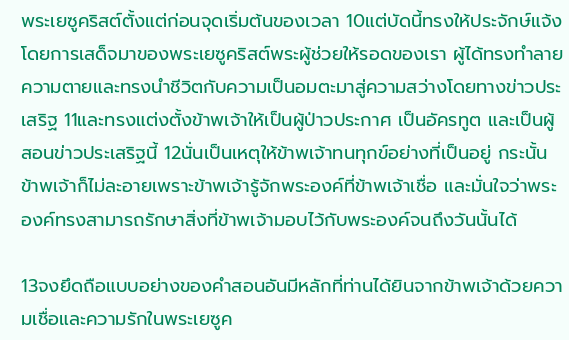พระเยซูคริสต์ตั้งแต่ก่อนจุดเริ่มต้นของเวลา 10แต่บัดนี้ทรงให้ประจักษ์แจ้งโดยการเสด็จมาของพระเยซูคริสต์พระผู้ช่วยให้รอดของเรา ผู้ได้ทรงทำลายความตายและทรงนำชีวิตกับความเป็นอมตะมาสู่ความสว่างโดยทางข่าวประเสริฐ 11และทรงแต่งตั้งข้าพเจ้าให้เป็นผู้ป่าวประกาศ เป็นอัครทูต และเป็นผู้สอนข่าวประเสริฐนี้ 12นั่นเป็นเหตุให้ข้าพเจ้าทนทุกข์อย่างที่เป็นอยู่ กระนั้นข้าพเจ้าก็ไม่ละอายเพราะข้าพเจ้ารู้จักพระองค์ที่ข้าพเจ้าเชื่อ และมั่นใจว่าพระองค์ทรงสามารถรักษาสิ่งที่ข้าพเจ้ามอบไว้กับพระองค์จนถึงวันนั้นได้

13จงยึดถือแบบอย่างของคำสอนอันมีหลักที่ท่านได้ยินจากข้าพเจ้าด้วยความเชื่อและความรักในพระเยซูค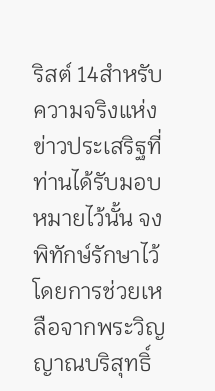ริสต์ 14สำหรับความจริงแห่งข่าวประเสริฐที่ท่านได้รับมอบหมายไว้นั้น จงพิทักษ์รักษาไว้โดยการช่วยเหลือจากพระวิญญาณบริสุทธิ์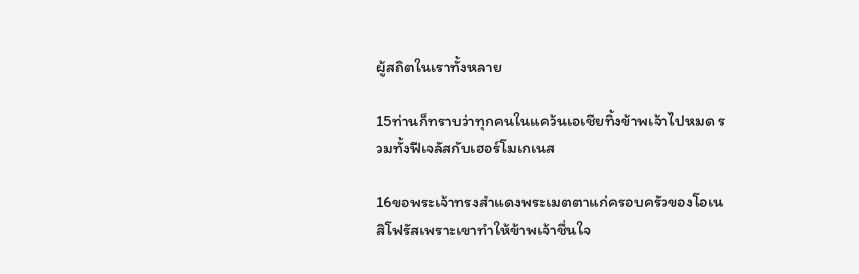ผู้สถิตในเราทั้งหลาย

15ท่านก็ทราบว่าทุกคนในแคว้นเอเชียทิ้งข้าพเจ้าไปหมด รวมทั้งฟีเจลัสกับเฮอร์โมเกเนส

16ขอพระเจ้าทรงสำแดงพระเมตตาแก่ครอบครัวของโอเนสิโฟรัสเพราะเขาทำให้ข้าพเจ้าชื่นใจ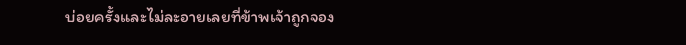บ่อยครั้งและไม่ละอายเลยที่ข้าพเจ้าถูกจอง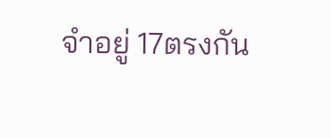จำอยู่ 17ตรงกัน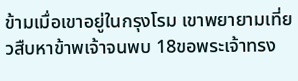ข้ามเมื่อเขาอยู่ในกรุงโรม เขาพยายามเที่ยวสืบหาข้าพเจ้าจนพบ 18ขอพระเจ้าทรง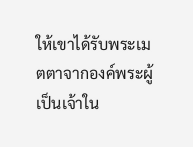ให้เขาได้รับพระเมตตาจากองค์พระผู้เป็นเจ้าใน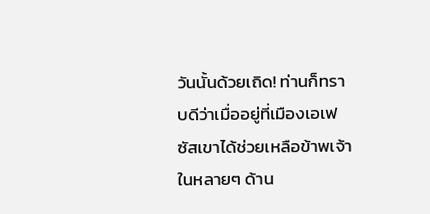วันนั้นด้วยเถิด! ท่านก็ทราบดีว่าเมื่ออยู่ที่เมืองเอเฟซัสเขาได้ช่วยเหลือข้าพเจ้าในหลายๆ ด้าน